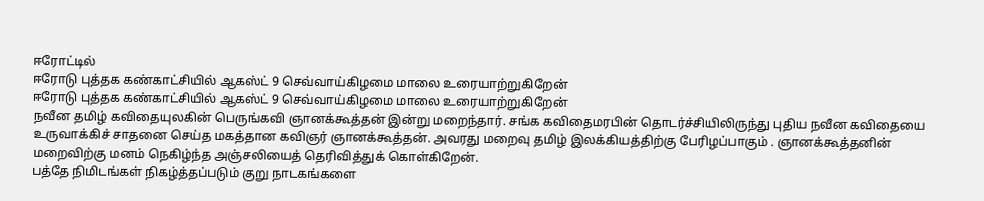ஈரோட்டில்
ஈரோடு புத்தக கண்காட்சியில் ஆகஸ்ட் 9 செவ்வாய்கிழமை மாலை உரையாற்றுகிறேன்
ஈரோடு புத்தக கண்காட்சியில் ஆகஸ்ட் 9 செவ்வாய்கிழமை மாலை உரையாற்றுகிறேன்
நவீன தமிழ் கவிதையுலகின் பெருங்கவி ஞானக்கூத்தன் இன்று மறைந்தார். சங்க கவிதைமரபின் தொடர்ச்சியிலிருந்து புதிய நவீன கவிதையை உருவாக்கிச் சாதனை செய்த மகத்தான கவிஞர் ஞானக்கூத்தன். அவரது மறைவு தமிழ் இலக்கியத்திற்கு பேரிழப்பாகும் . ஞானக்கூத்தனின் மறைவிற்கு மனம் நெகிழ்ந்த அஞ்சலியைத் தெரிவித்துக் கொள்கிறேன்.
பத்தே நிமிடங்கள் நிகழ்த்தப்படும் குறு நாடகங்களை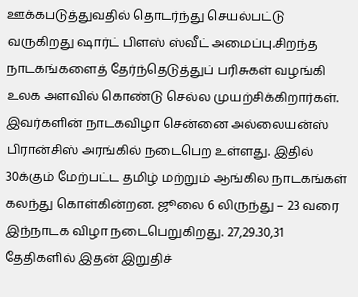ஊக்கபடுத்துவதில் தொடர்ந்து செயல்பட்டு வருகிறது ஷார்ட் பிளஸ் ஸ்வீட் அமைப்பு.சிறந்த நாடகங்களைத் தேர்ந்தெடுத்துப் பரிசுகள் வழங்கி உலக அளவில் கொண்டு செல்ல முயற்சிக்கிறார்கள். இவர்களின் நாடகவிழா சென்னை அல்லையன்ஸ் பிரான்சிஸ் அரங்கில் நடைபெற உள்ளது. இதில் 30க்கும் மேற்பட்ட தமிழ் மற்றும் ஆங்கில நாடகங்கள் கலந்து கொள்கின்றன. ஜூலை 6 லிருந்து – 23 வரை இந்நாடக விழா நடைபெறுகிறது. 27,29.30,31 தேதிகளில் இதன் இறுதிச்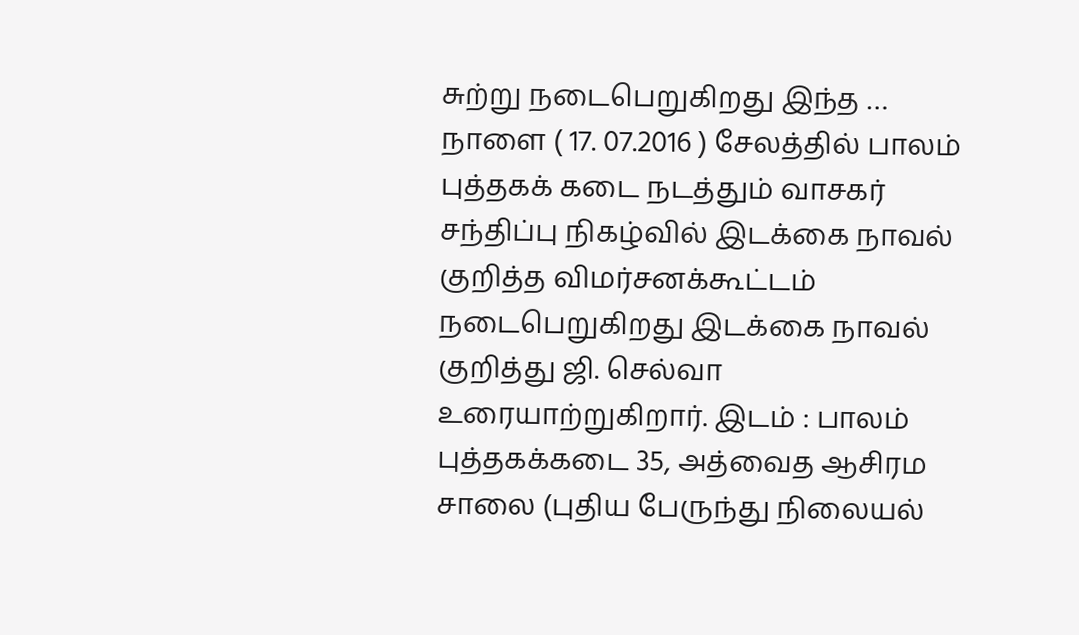சுற்று நடைபெறுகிறது இந்த …
நாளை ( 17. 07.2016 ) சேலத்தில் பாலம் புத்தகக் கடை நடத்தும் வாசகர் சந்திப்பு நிகழ்வில் இடக்கை நாவல் குறித்த விமர்சனக்கூட்டம் நடைபெறுகிறது இடக்கை நாவல் குறித்து ஜி. செல்வா உரையாற்றுகிறார். இடம் : பாலம் புத்தகக்கடை 35, அத்வைத ஆசிரம சாலை (புதிய பேருந்து நிலையல்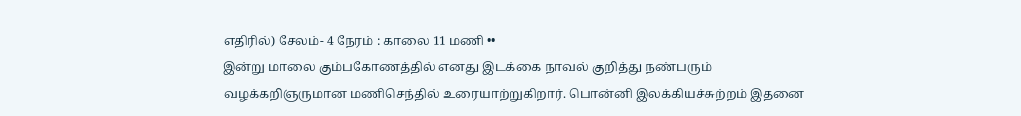எதிரில்) சேலம்- 4 நேரம் : காலை 11 மணி ••
இன்று மாலை கும்பகோணத்தில் எனது இடக்கை நாவல் குறித்து நண்பரும் வழக்கறிஞருமான மணிசெந்தில் உரையாற்றுகிறார். பொன்னி இலக்கியச்சுற்றம் இதனை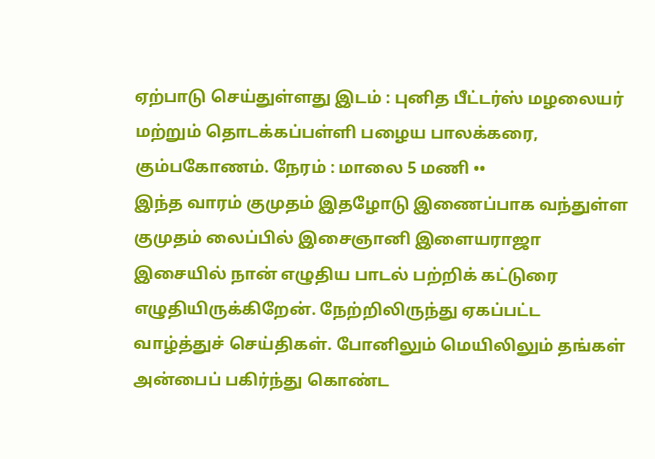ஏற்பாடு செய்துள்ளது இடம் : புனித பீட்டர்ஸ் மழலையர் மற்றும் தொடக்கப்பள்ளி பழைய பாலக்கரை, கும்பகோணம். நேரம் : மாலை 5 மணி ••
இந்த வாரம் குமுதம் இதழோடு இணைப்பாக வந்துள்ள குமுதம் லைப்பில் இசைஞானி இளையராஜா இசையில் நான் எழுதிய பாடல் பற்றிக் கட்டுரை எழுதியிருக்கிறேன். நேற்றிலிருந்து ஏகப்பட்ட வாழ்த்துச் செய்திகள். போனிலும் மெயிலிலும் தங்கள் அன்பைப் பகிர்ந்து கொண்ட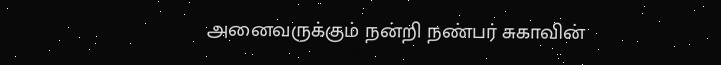அனைவருக்கும் நன்றி நண்பர் சுகாவின்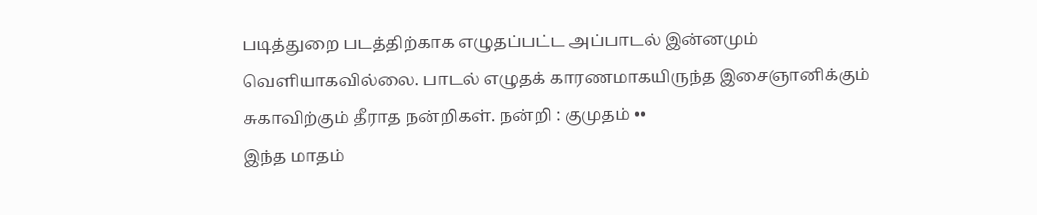படித்துறை படத்திற்காக எழுதப்பட்ட அப்பாடல் இன்னமும் வெளியாகவில்லை. பாடல் எழுதக் காரணமாகயிருந்த இசைஞானிக்கும் சுகாவிற்கும் தீராத நன்றிகள். நன்றி : குமுதம் ••
இந்த மாதம்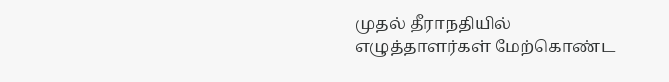முதல் தீராநதியில் எழுத்தாளர்கள் மேற்கொண்ட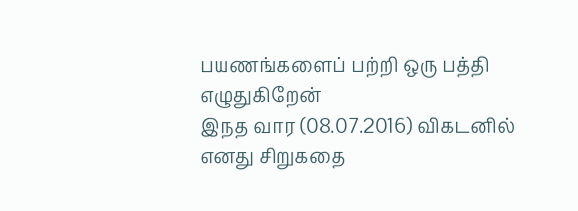பயணங்களைப் பற்றி ஒரு பத்தி எழுதுகிறேன்
இநத வார (08.07.2016) விகடனில் எனது சிறுகதை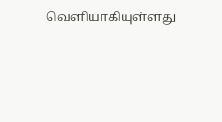வெளியாகியுள்ளது